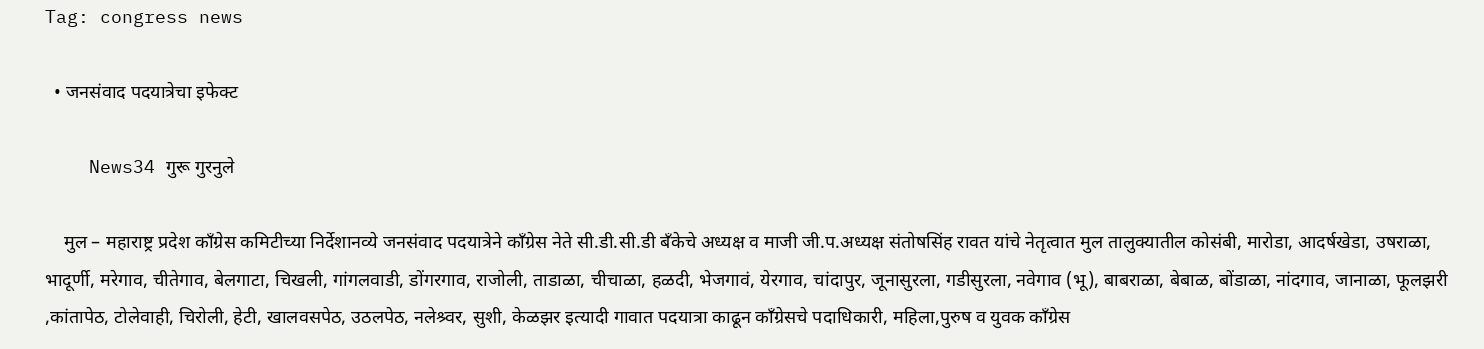Tag: congress news

  • जनसंवाद पदयात्रेचा इफेक्ट

    News34 गुरू गुरनुले

    मुल – महाराष्ट्र प्रदेश काँग्रेस कमिटीच्या निर्देशानव्ये जनसंवाद पदयात्रेने काँग्रेस नेते सी.डी.सी.डी बँकेचे अध्यक्ष व माजी जी.प.अध्यक्ष संतोषसिंह रावत यांचे नेतृत्वात मुल तालुक्यातील कोसंबी, मारोडा, आदर्षखेडा, उषराळा, भादूर्णी, मरेगाव, चीतेगाव, बेलगाटा, चिखली, गांगलवाडी, डोंगरगाव, राजोली, ताडाळा, चीचाळा, हळदी, भेजगावं, येरगाव, चांदापुर, जूनासुरला, गडीसुरला, नवेगाव (भू), बाबराळा, बेबाळ, बोंडाळा, नांदगाव, जानाळा, फूलझरी ,कांतापेठ, टोलेवाही, चिरोली, हेटी, खालवसपेठ, उठलपेठ, नलेश्र्वर, सुशी, केळझर इत्यादी गावात पदयात्रा काढून काँग्रेसचे पदाधिकारी, महिला,पुरुष व युवक काँग्रेस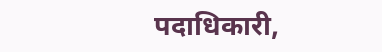पदाधिकारी,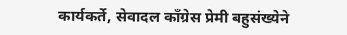कार्यकर्ते, सेवादल काँग्रेस प्रेमी बहुसंख्येने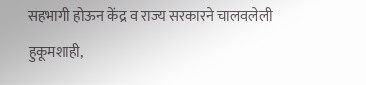सहभागी होऊन केंद्र व राज्य सरकारने चालवलेली हुकूमशाही,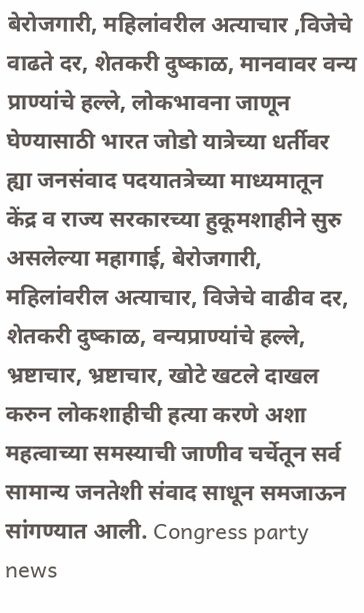बेरोजगारी, महिलांवरील अत्याचार ,विजेचे वाढते दर, शेतकरी दुष्काळ, मानवावर वन्य प्राण्यांचे हल्ले, लोकभावना जाणून घेण्यासाठी भारत जोडो यात्रेच्या धर्तीवर ह्या जनसंवाद पदयातत्रेच्या माध्यमातून केंद्र व राज्य सरकारच्या हुकूमशाहीने सुरु असलेल्या महागाई, बेरोजगारी, महिलांवरील अत्याचार, विजेचे वाढीव दर, शेतकरी दुष्काळ, वन्यप्राण्यांचे हल्ले, भ्रष्टाचार, भ्रष्टाचार, खोटे खटले दाखल करुन लोकशाहीची हत्या करणे अशा महत्वाच्या समस्याची जाणीव चर्चेतून सर्व सामान्य जनतेशी संवाद साधून समजाऊन सांगण्यात आली. Congress party news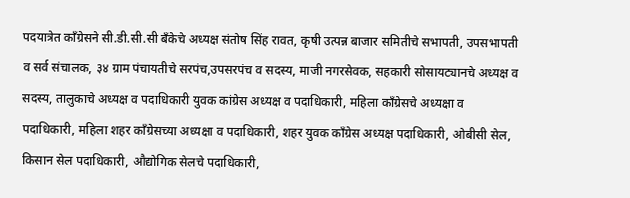पदयात्रेत काँग्रेसने सी.डी.सी.सी बँकेचे अध्यक्ष संतोष सिंह रावत, कृषी उत्पन्न बाजार समितीचे सभापती, उपसभापती व सर्व संचालक, ३४ ग्राम पंचायतीचे सरपंच,उपसरपंच व सदस्य, माजी नगरसेवक, सहकारी सोसायट्यानचे अध्यक्ष व सदस्य, तालुकाचे अध्यक्ष व पदाधिकारी युवक कांग्रेस अध्यक्ष व पदाधिकारी, महिला काँग्रेसचे अध्यक्षा व पदाधिकारी, महिला शहर काँग्रेसच्या अध्यक्षा व पदाधिकारी, शहर युवक काँग्रेस अध्यक्ष पदाधिकारी, ओबीसी सेल, किसान सेल पदाधिकारी, औद्योगिक सेलचे पदाधिकारी,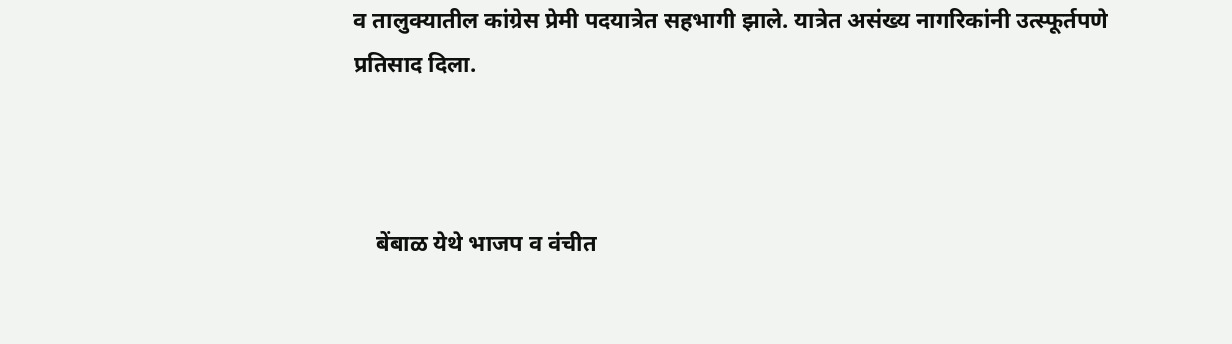व तालुक्यातील कांग्रेस प्रेमी पदयात्रेत सहभागी झाले. यात्रेत असंख्य नागरिकांनी उत्स्फूर्तपणे प्रतिसाद दिला.



    बेंबाळ येथे भाजप व वंचीत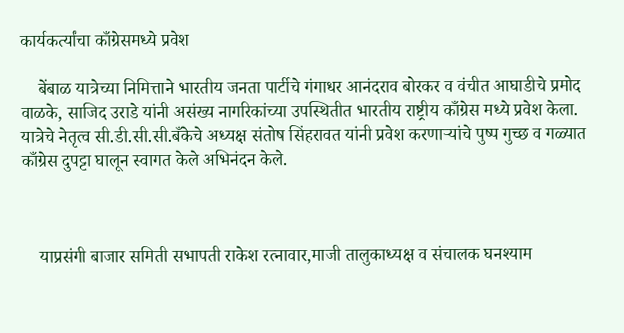कार्यकर्त्यांचा काँग्रेसमध्ये प्रवेश

    बेंबाळ यात्रेच्या निमित्ताने भारतीय जनता पार्टीचे गंगाधर आनंदराव बोरकर व वंचीत आघाडीचे प्रमोद वाळके, साजिद उराडे यांनी असंख्य नागरिकांच्या उपस्थितीत भारतीय राष्ट्रीय काँग्रेस मध्ये प्रवेश केला. यात्रेचे नेतृत्व सी.डी.सी.सी.बँकेचे अध्यक्ष संतोष सिंहरावत यांनी प्रवेश करणाऱ्यांचे पुष्प गुच्छ व गळ्यात काँग्रेस दुपट्टा घालून स्वागत केले अभिनंदन केले.



    याप्रसंगी बाजार समिती सभापती राकेश रत्नावार,माजी तालुकाध्यक्ष व संचालक घनश्याम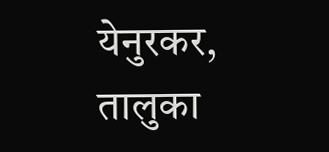येनुरकर, तालुका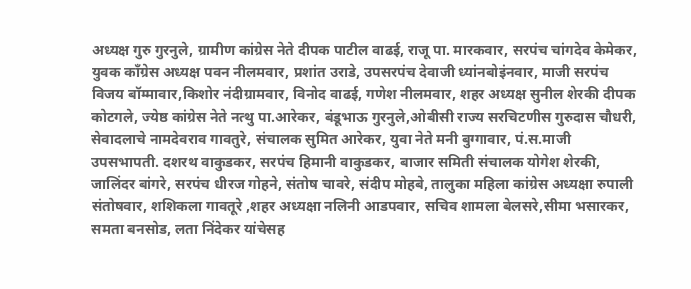अध्यक्ष गुरु गुरनुले, ग्रामीण कांग्रेस नेते दीपक पाटील वाढई, राजू पा. मारकवार, सरपंच चांगदेव केमेकर, युवक काँग्रेस अध्यक्ष पवन नीलमवार, प्रशांत उराडे, उपसरपंच देवाजी ध्यांनबोइंनवार, माजी सरपंच विजय बॉम्मावार,किशोर नंदीग्रामवार, विनोद वाढई, गणेश नीलमवार, शहर अध्यक्ष सुनील शेरकी दीपक कोटगले, ज्येष्ठ कांग्रेस नेते नत्थु पा.आरेकर, बंडूभाऊ गुरनुले,ओबीसी राज्य सरचिटणीस गुरुदास चौधरी, सेवादलाचे नामदेवराव गावतुरे, संचालक सुमित आरेकर, युवा नेते मनी बुग्गावार, पं.स.माजी उपसभापती. दशरथ वाकुडकर, सरपंच हिमानी वाकुडकर, बाजार समिती संचालक योगेश शेरकी, जालिंदर बांगरे, सरपंच धीरज गोहने, संतोष चावरे, संदीप मोहबे, तालुका महिला कांग्रेस अध्यक्षा रुपाली संतोषवार, शशिकला गावतूरे ,शहर अध्यक्षा नलिनी आडपवार, सचिव शामला बेलसरे,सीमा भसारकर, समता बनसोड, लता निंदेकर यांचेसह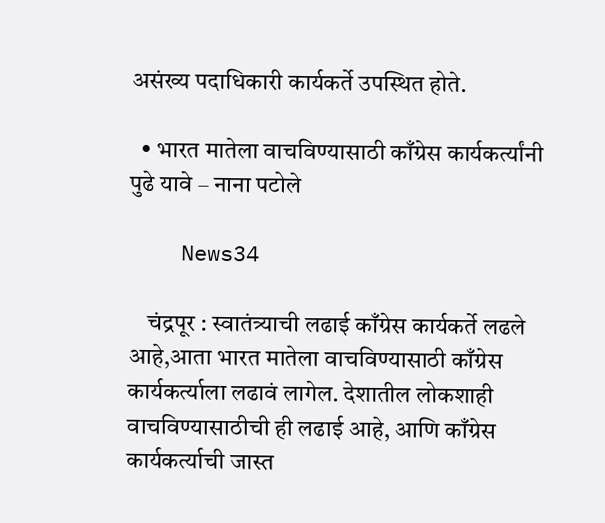असंख्य पदाधिकारी कार्यकर्ते उपस्थित होते.

  • भारत मातेला वाचविण्यासाठी काँग्रेस कार्यकर्त्यांनी पुढे यावे – नाना पटोले

    News34

    चंद्रपूर : स्वातंत्र्याची लढाई काँग्रेस कार्यकर्ते लढले आहे,आता भारत मातेला वाचविण्यासाठी काँग्रेस कार्यकर्त्याला लढावं लागेल. देशातील लोकशाही वाचविण्यासाठीची ही लढाई आहे, आणि काँग्रेस कार्यकर्त्याची जास्त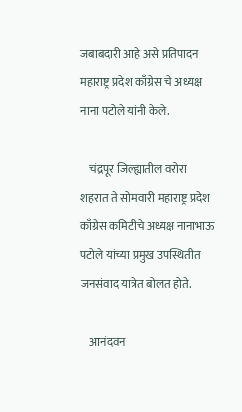जबाबदारी आहे असे प्रतिपादन महाराष्ट्र प्रदेश काँग्रेस चे अध्यक्ष नाना पटोले यांनी केले.

    चंद्रपूर जिल्ह्यातील वरोरा शहरात ते सोमवारी महाराष्ट्र प्रदेश काँग्रेस कमिटीचे अध्यक्ष नानाभाऊ पटोले यांच्या प्रमुख उपस्थितीत जनसंवाद यात्रेत बोलत होते.

    आनंदवन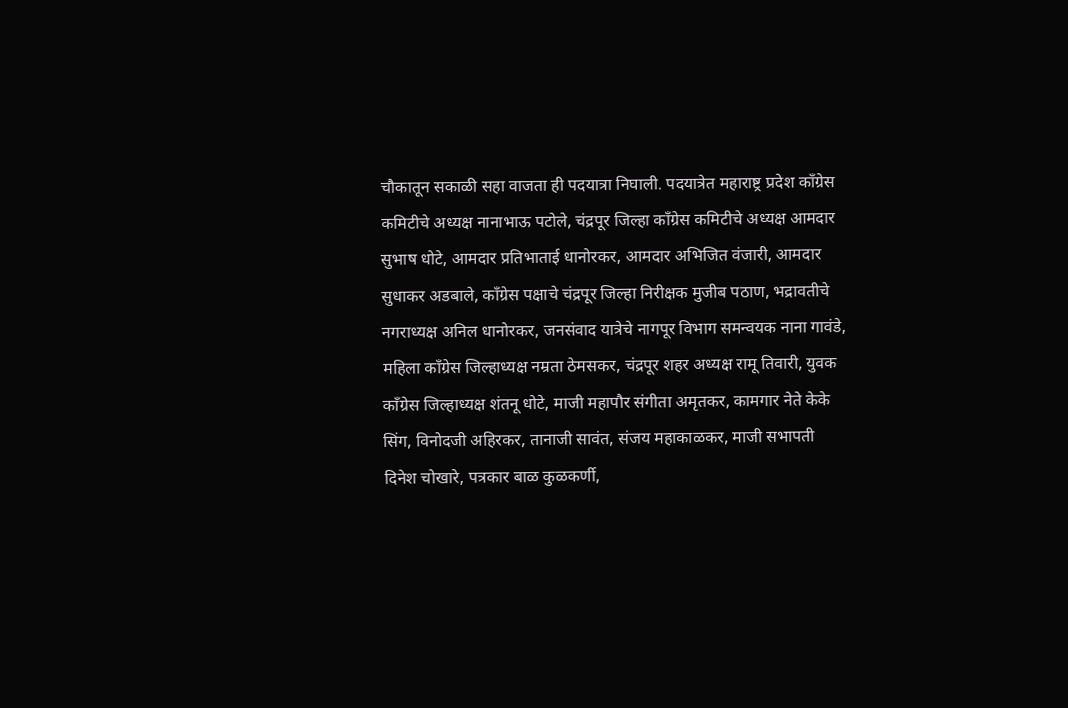चौकातून सकाळी सहा वाजता ही पदयात्रा निघाली. पदयात्रेत महाराष्ट्र प्रदेश काँग्रेस कमिटीचे अध्यक्ष नानाभाऊ पटोले, चंद्रपूर जिल्हा काँग्रेस कमिटीचे अध्यक्ष आमदार सुभाष धोटे, आमदार प्रतिभाताई धानोरकर, आमदार अभिजित वंजारी, आमदार सुधाकर अडबाले, काँग्रेस पक्षाचे चंद्रपूर जिल्हा निरीक्षक मुजीब पठाण, भद्रावतीचे नगराध्यक्ष अनिल धानोरकर, जनसंवाद यात्रेचे नागपूर विभाग समन्वयक नाना गावंडे, महिला काँग्रेस जिल्हाध्यक्ष नम्रता ठेमसकर, चंद्रपूर शहर अध्यक्ष रामू तिवारी, युवक काँग्रेस जिल्हाध्यक्ष शंतनू धोटे, माजी महापौर संगीता अमृतकर, कामगार नेते केके सिंग, विनोदजी अहिरकर, तानाजी सावंत, संजय महाकाळकर, माजी सभापती दिनेश चोखारे, पत्रकार बाळ कुळकर्णी,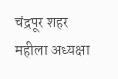चंद्रपूर शहर महीला अध्यक्षा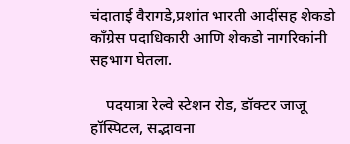चंदाताई वैरागडे,प्रशांत भारती आदींसह शेकडो काँग्रेस पदाधिकारी आणि शेकडो नागरिकांनी सहभाग घेतला.

    पदयात्रा रेल्वे स्टेशन रोड, डॉक्टर जाजू हॉस्पिटल, सद्भावना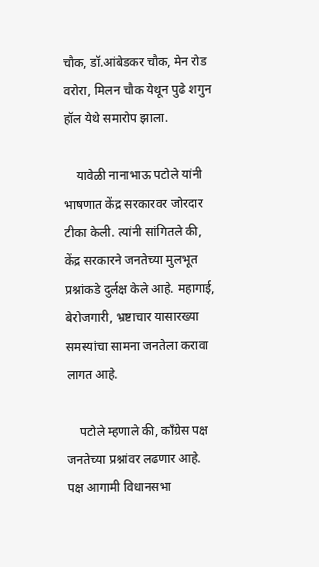चौक, डॉ.आंबेडकर चौक, मेन रोड वरोरा, मिलन चौक येथून पुढे शगुन हॉल येथे समारोप झाला.

    यावेळी नानाभाऊ पटोले यांनी भाषणात केंद्र सरकारवर जोरदार टीका केली. त्यांनी सांगितले की, केंद्र सरकारने जनतेच्या मुलभूत प्रश्नांकडे दुर्लक्ष केले आहे. महागाई, बेरोजगारी, भ्रष्टाचार यासारख्या समस्यांचा सामना जनतेला करावा लागत आहे.

    पटोले म्हणाले की, काँग्रेस पक्ष जनतेच्या प्रश्नांवर लढणार आहे. पक्ष आगामी विधानसभा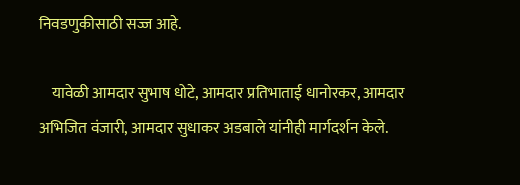निवडणुकीसाठी सज्ज आहे.

    यावेळी आमदार सुभाष धोटे, आमदार प्रतिभाताई धानोरकर, आमदार अभिजित वंजारी, आमदार सुधाकर अडबाले यांनीही मार्गदर्शन केले.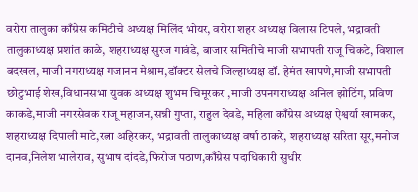वरोरा तालुका काँग्रेस कमिटीचे अध्यक्ष मिलिंद भोयर, वरोरा शहर अध्यक्ष विलास टिपले, भद्रावती तालुकाध्यक्ष प्रशांत काळे, शहराध्यक्ष सुरज गावंडे, बाजार समितीचे माजी सभापती राजू चिकटे, विशाल बदखल, माजी नगराध्यक्ष गजानन मेश्राम,डॉक्टर सेलचे जिल्हाध्यक्ष डॉ. हेमंत खापणे,माजी सभापती छोटुभाई शेख,विधानसभा युवक अध्यक्ष शुभम चिमूरकर ,माजी उपनगराध्यक्ष अनिल झोटिंग, प्रविण काकडे,माजी नगरसेवक राजू महाजन,सन्नी गुप्ता, राहुल देवडे, महिला काँग्रेस अध्यक्ष ऐश्वर्या खामकर, शहराध्यक्ष दिपाली माटे,रत्ना अहिरकर, भद्रावती तालुकाध्यक्ष वर्षा ठाकरे, शहराध्यक्ष सरिता सूर,मनोज दानव,निलेश भालेराव, सुभाष दांदडे,फिरोज पठाण,काँग्रेस पदाधिकारी सुधीर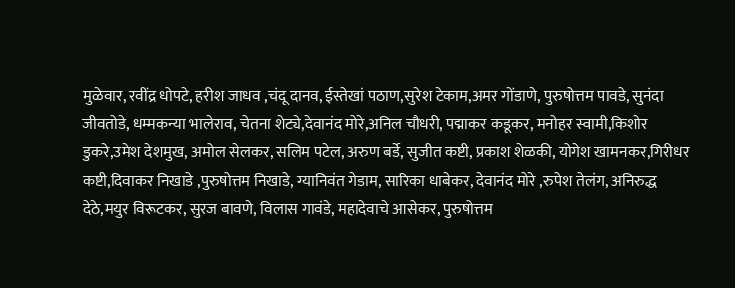मुळेवार, रवींद्र धोपटे, हरीश जाधव ,चंदू दानव, ईस्तेखां पठाण,सुरेश टेकाम,अमर गोंडाणे, पुरुषोत्तम पावडे, सुनंदा जीवतोडे, धम्मकन्या भालेराव, चेतना शेट्ये,देवानंद मोरे,अनिल चौधरी, पद्माकर कडूकर, मनोहर स्वामी,किशोर डुकरे,उमेश देशमुख, अमोल सेलकर, सलिम पटेल, अरुण बर्डे, सुजीत कष्टी, प्रकाश शेळकी, योगेश खामनकर,गिरीधर कष्टी,दिवाकर निखाडे ,पुरुषोत्तम निखाडे, ग्यानिवंत गेडाम, सारिका धाबेकर, देवानंद मोरे ,रुपेश तेलंग, अनिरुद्ध देठे,मयुर विरूटकर, सुरज बावणे, विलास गावंडे, महादेवाचे आसेकर, पुरुषोत्तम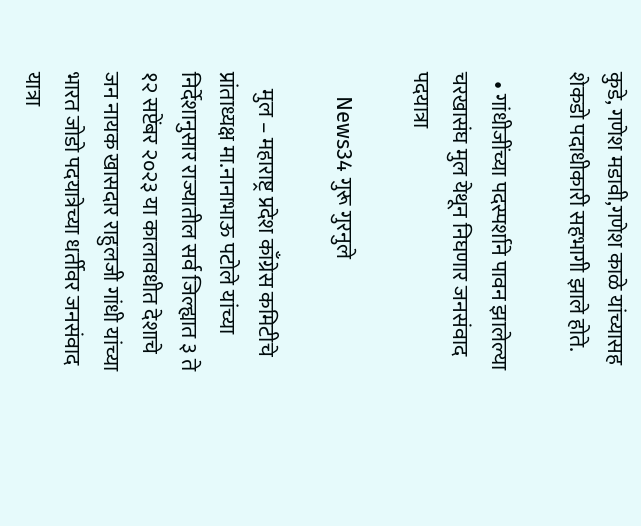कुडे, गणेश मडावी,गणेश काळे यांच्यासह शेकडो पदाधीकारी सहभागी झाले होते.

  • गांधीजींच्या पदस्पर्शाने पावन झालेल्या चरखासंघ मुल येथून निघणार जनसंवाद पदयात्रा

    News34 गुरू गुरनुले

    मुल – महाराष्ट्र प्रदेश काँग्रेस कमिटीचे प्रांताध्यक्ष मा.नानाभाऊ पटोले यांच्या निर्देशानुसार राज्यातील सर्व जिल्ह्यात ३ ते १२ सप्टेंबर २०२३ या कालावधीत देशाचे जन नायक खासदार राहुलजी गांधी यांच्या भारत जोडो पदयात्रेच्या धर्तीवर जनसंवाद यात्रा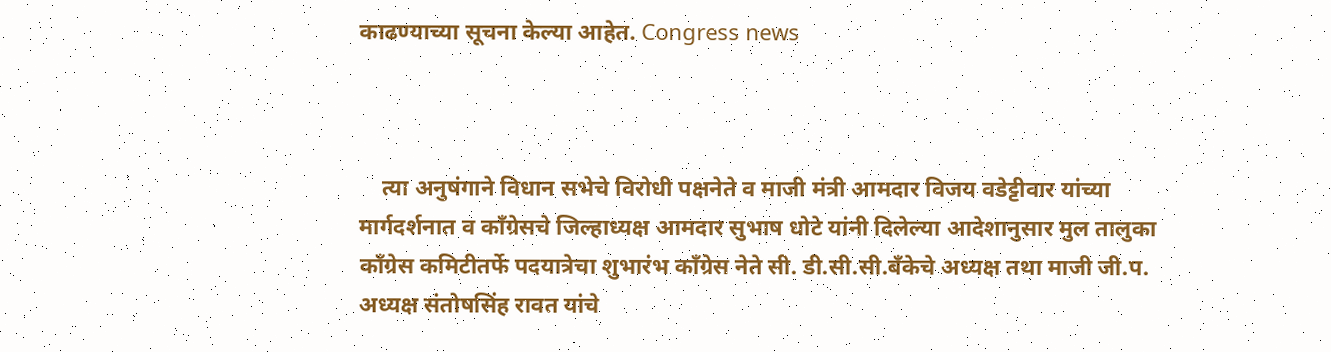काढण्याच्या सूचना केल्या आहेत. Congress news



    त्या अनुषंगाने विधान सभेचे विरोधी पक्षनेते व माजी मंत्री आमदार विजय वडेट्टीवार यांच्या मार्गदर्शनात व काँग्रेसचे जिल्हाध्यक्ष आमदार सुभाष धोटे यांनी दिलेल्या आदेशानुसार मुल तालुका काँग्रेस कमिटीतर्फे पदयात्रेचा शुभारंभ काँग्रेस नेते सी. डी.सी.सी.बँकेचे अध्यक्ष तथा माजी जी.प. अध्यक्ष संतोषसिंह रावत यांचे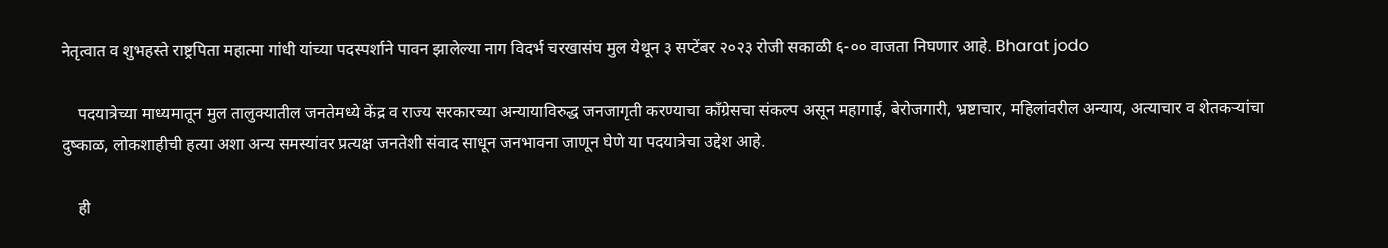नेतृत्वात व शुभहस्ते राष्ट्रपिता महात्मा गांधी यांच्या पदस्पर्शाने पावन झालेल्या नाग विदर्भ चरखासंघ मुल येथून ३ सप्टेंबर २०२३ रोजी सकाळी ६-०० वाजता निघणार आहे. Bharat jodo

    पदयात्रेच्या माध्यमातून मुल तालुक्यातील जनतेमध्ये केंद्र व राज्य सरकारच्या अन्यायाविरुद्ध जनजागृती करण्याचा काँग्रेसचा संकल्प असून महागाई, बेरोजगारी, भ्रष्टाचार, महिलांवरील अन्याय, अत्याचार व शेतकऱ्यांचा दुष्काळ, लोकशाहीची हत्या अशा अन्य समस्यांवर प्रत्यक्ष जनतेशी संवाद साधून जनभावना जाणून घेणे या पदयात्रेचा उद्देश आहे.

    ही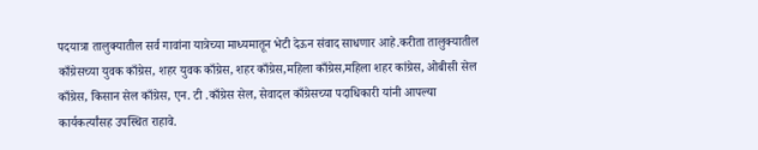पदयात्रा तालुक्यातील सर्व गावांना यात्रेच्या माध्यमातून भेटी देऊन संवाद साधणार आहे.करीता तालुक्यातील काँग्रेसच्या युवक काँग्रेस, शहर युवक काँग्रेस, शहर काँग्रेस,महिला काँग्रेस,महिला शहर कांग्रेस, ओबीसी सेल काँग्रेस, किसान सेल काँग्रेस, एन. टी .काँग्रेस सेल, सेवादल काँग्रेसच्या पदाधिकारी यांनी आपल्या कार्यकर्त्यांसह उपस्थित राहावे.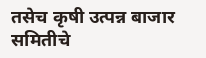तसेच कृषी उत्पन्न बाजार समितीचे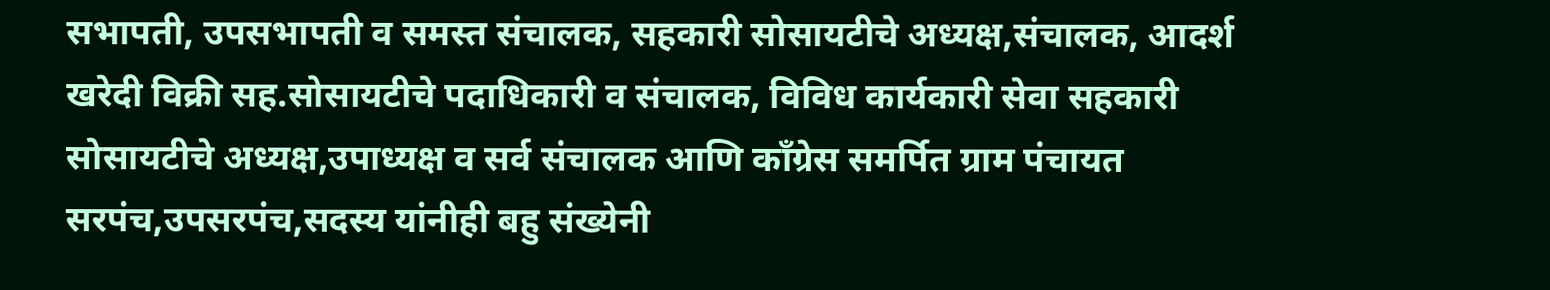सभापती, उपसभापती व समस्त संचालक, सहकारी सोसायटीचे अध्यक्ष,संचालक, आदर्श खरेदी विक्री सह.सोसायटीचे पदाधिकारी व संचालक, विविध कार्यकारी सेवा सहकारी सोसायटीचे अध्यक्ष,उपाध्यक्ष व सर्व संचालक आणि काँग्रेस समर्पित ग्राम पंचायत सरपंच,उपसरपंच,सदस्य यांनीही बहु संख्येनी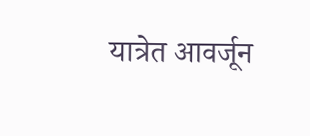यात्रेत आवर्जून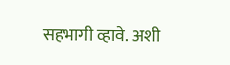सहभागी व्हावे. अशी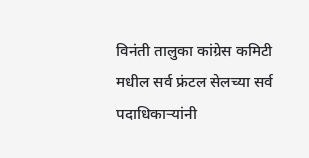विनंती तालुका कांग्रेस कमिटी मधील सर्व फ्रंटल सेलच्या सर्व पदाधिकाऱ्यांनी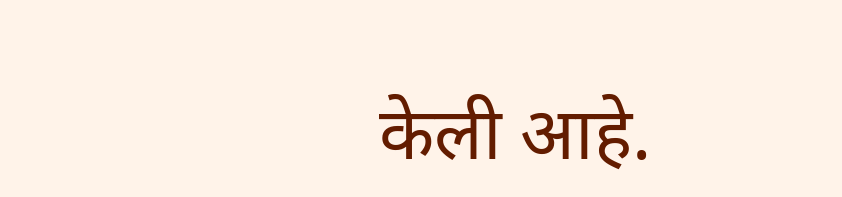केली आहे.